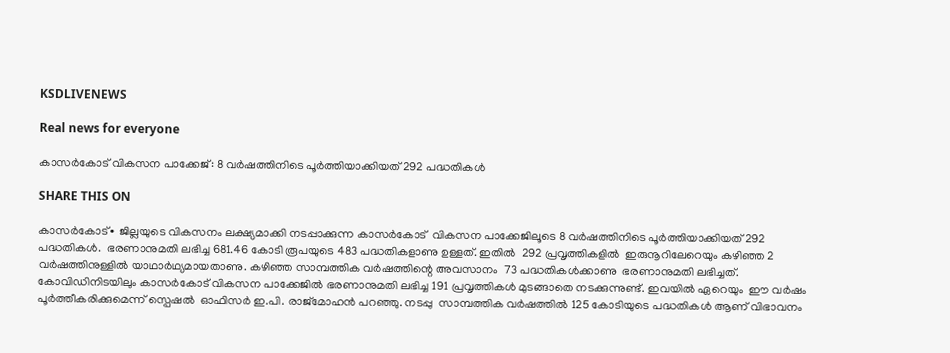KSDLIVENEWS

Real news for everyone

കാസർകോട് വികസന പാക്കേജ്: 8 വർഷത്തിനിടെ പൂർത്തിയാക്കിയത് 292 പദ്ധതികൾ

SHARE THIS ON

കാസർകോട്∙ ജില്ലയുടെ വികസനം ലക്ഷ്യമാക്കി നടപ്പാക്കുന്ന കാസർകോട്  വികസന പാക്കേജിലൂടെ 8 വർഷത്തിനിടെ പൂർത്തിയാക്കിയത് 292 പദ്ധതികൾ.  ഭരണാനുമതി ലഭിച്ച 681.46 കോടി രൂപയുടെ 483 പദ്ധതികളാണു ഉള്ളത്. ഇതിൽ  292 പ്രവൃത്തികളിൽ  ഇരുനൂറിലേറെയും കഴിഞ്ഞ 2  വർഷത്തിനുള്ളിൽ യാഥാർഥ്യമായതാണു. കഴിഞ്ഞ സാമ്പത്തിക വർഷത്തിന്റെ അവസാനം  73 പദ്ധതികൾക്കാണു  ഭരണാനുമതി ലഭിച്ചത്. കോവിഡിനിടയിലും കാസർകോട് വികസന പാക്കേജിൽ ഭരണാനുമതി ലഭിച്ച 191 പ്രവൃത്തികൾ മുടങ്ങാതെ നടക്കുന്നുണ്ട്. ഇവയിൽ ഏറെയും  ഈ വർഷം  പൂർത്തീകരിക്കുമെന്ന് സ്പെഷൽ  ഓഫിസർ ഇ.പി. രാജ്‌മോഹൻ പറഞ്ഞു. നടപ്പു  സാമ്പത്തിക വർഷത്തിൽ 125 കോടിയുടെ പദ്ധതികൾ ആണ് വിഭാവനം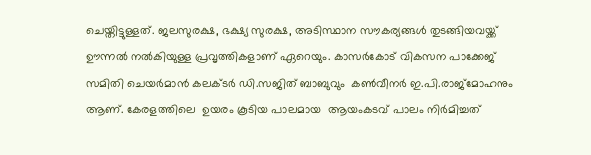ചെയ്തിട്ടുള്ളത്. ജലസുരക്ഷ, ഭക്ഷ്യ സുരക്ഷ, അടിസ്ഥാന സൗകര്യങ്ങൾ തുടങ്ങിയവയ്ക്ക് ഊന്നൽ നൽകിയുള്ള പ്രവൃത്തികളാണ് ഏറെയും. കാസർകോട് വികസന പാക്കേജ് സമിതി ചെയർമാൻ കലക്ടർ ഡി.സജിത് ബാബുവും  കൺവീനർ ഇ.പി.രാജ്‌മോഹനും ആണ്. കേരളത്തിലെ  ഉയരം കൂടിയ പാലമായ  ആയംകടവ് പാലം നിർമിച്ചത്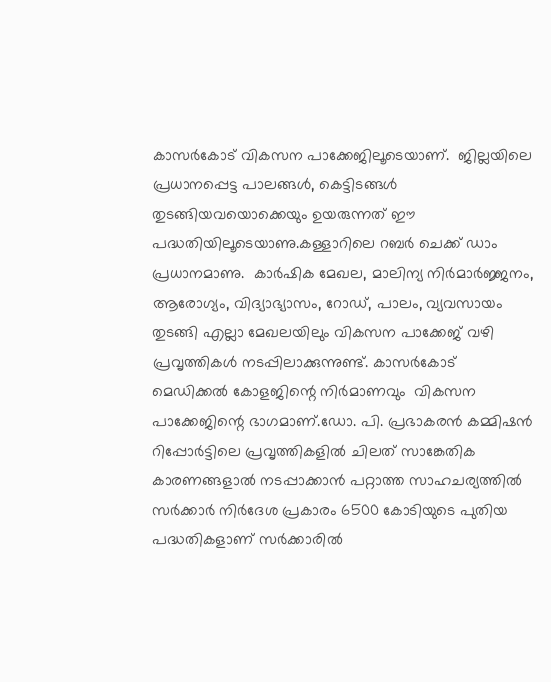കാസർകോട് വികസന പാക്കേജിലൂടെയാണ്.  ജില്ലയിലെ പ്രധാനപ്പെട്ട പാലങ്ങൾ, കെട്ടിടങ്ങൾ തുടങ്ങിയവയൊക്കെയും ഉയരുന്നത് ഈ പദ്ധതിയിലൂടെയാണു.കള്ളാറിലെ റബർ ചെക്ക് ഡാം  പ്രധാനമാണു.  കാർഷിക മേഖല, മാലിന്യ നിർമാർജ്ജനം, ആരോഗ്യം, വിദ്യാഭ്യാസം, റോഡ്, പാലം, വ്യവസായം തുടങ്ങി എല്ലാ മേഖലയിലും വികസന പാക്കേജ് വഴി പ്രവൃത്തികൾ നടപ്പിലാക്കുന്നുണ്ട്. കാസർകോട് മെഡിക്കൽ കോളജിന്റെ നിർമാണവും  വികസന പാക്കേജിന്റെ ഭാഗമാണ്.ഡോ. പി. പ്രഭാകരൻ കമ്മിഷൻ റിപ്പോർട്ടിലെ പ്രവൃത്തികളിൽ ചിലത് സാങ്കേതിക കാരണങ്ങളാൽ നടപ്പാക്കാൻ പറ്റാത്ത സാഹചര്യത്തിൽ സർക്കാർ നിർദേശ പ്രകാരം 6500 കോടിയുടെ പുതിയ പദ്ധതികളാണ് സർക്കാരിൽ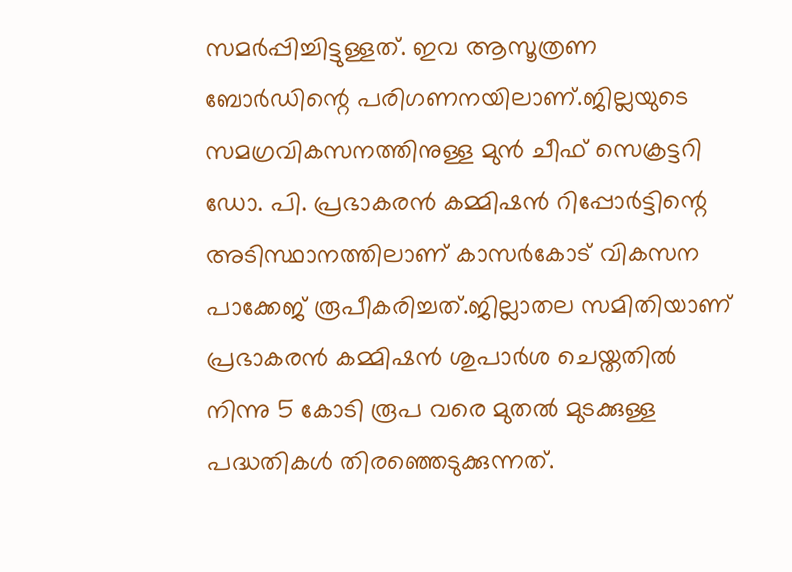സമർപ്പിച്ചിട്ടുള്ളത്. ഇവ ആസൂത്രണ ബോർഡിന്റെ പരിഗണനയിലാണ്.ജില്ലയുടെ സമഗ്രവികസനത്തിനുള്ള മുൻ ചീഫ് സെക്രട്ടറി ഡോ. പി. പ്രഭാകരൻ കമ്മിഷൻ റിപ്പോർട്ടിന്റെ അടിസ്ഥാനത്തിലാണ് കാസർകോട് വികസന പാക്കേജ് രൂപീകരിച്ചത്.ജില്ലാതല സമിതിയാണ് പ്രഭാകരൻ കമ്മിഷൻ ശുപാർശ ചെയ്തതിൽ നിന്നു 5 കോടി രൂപ വരെ മുതൽ മുടക്കുള്ള പദ്ധതികൾ തിരഞ്ഞെടുക്കുന്നത്.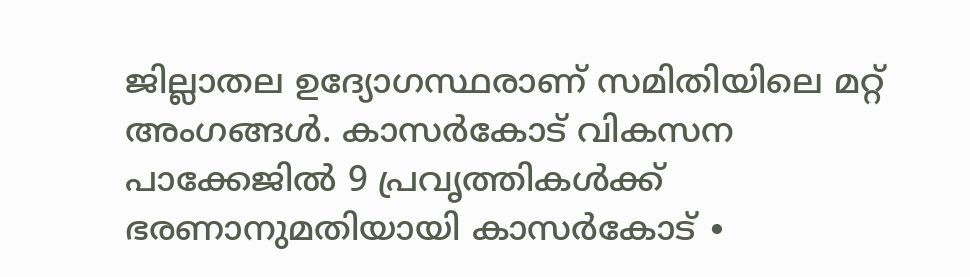ജില്ലാതല ഉദ്യോഗസ്ഥരാണ് സമിതിയിലെ മറ്റ് അംഗങ്ങൾ. കാസർകോട് വികസന പാക്കേജിൽ 9 പ്രവൃത്തികൾക്ക് ഭരണാനുമതിയായി കാസർകോട് ∙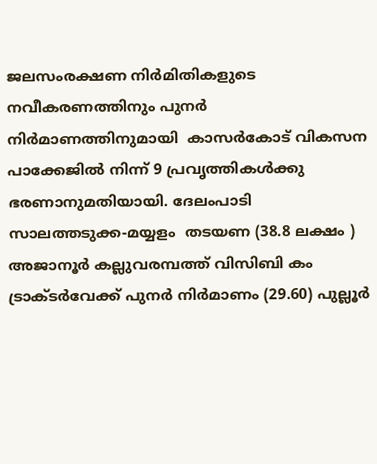ജലസംരക്ഷണ നിർമിതികളുടെ നവീകരണത്തിനും പുനർ നിർമാണത്തിനുമായി  കാസർകോട് വികസന പാക്കേജിൽ നിന്ന് 9 പ്രവൃത്തികൾക്കു ഭരണാനുമതിയായി. ദേലംപാടി സാലത്തടുക്ക-മയ്യളം  തടയണ (38.8 ലക്ഷം ) അജാനൂർ കല്ലുവരമ്പത്ത് വിസിബി കം ട്രാക്ടർവേക്ക് പുനർ നിർമാണം (29.60) പുല്ലൂർ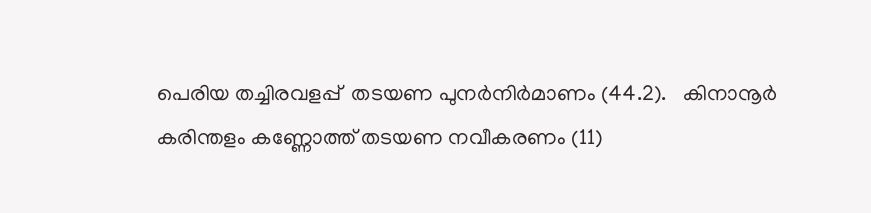പെരിയ തച്ചിരവളപ്പ്  തടയണ പുനർനിർമാണം (44.2).   കിനാനൂർ കരിന്തളം കണ്ണോത്ത് തടയണ നവീകരണം (11)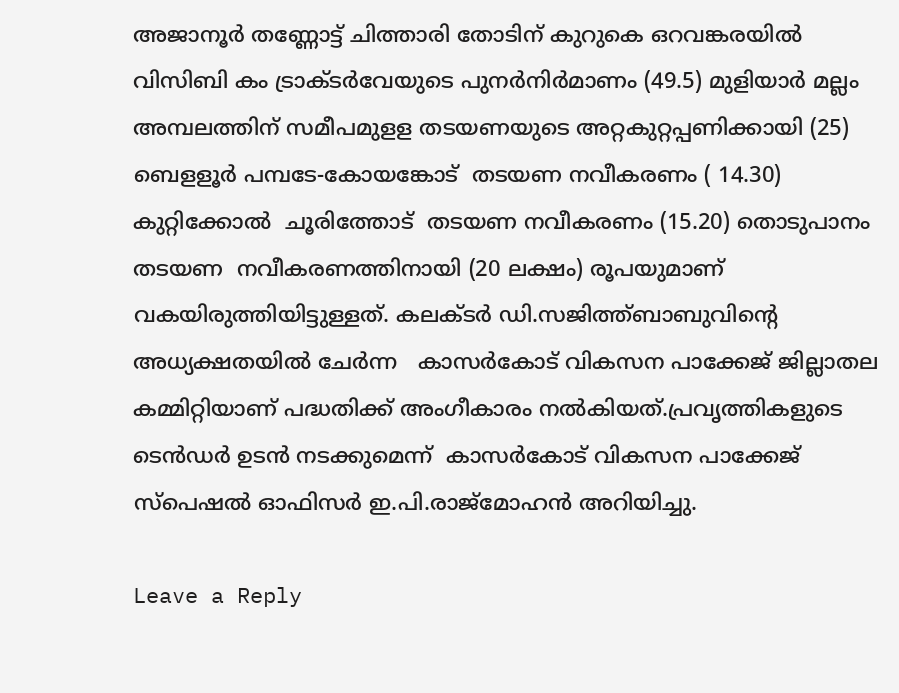അജാനൂർ തണ്ണോട്ട് ചിത്താരി തോടിന് കുറുകെ ഒറവങ്കരയിൽ വിസിബി കം ട്രാക്ടർവേയുടെ പുനർനിർമാണം (49.5) മുളിയാർ മല്ലം അമ്പലത്തിന് സമീപമുളള തടയണയുടെ അറ്റകുറ്റപ്പണിക്കായി (25)  ബെളളൂർ പമ്പടേ-കോയങ്കോട്  തടയണ നവീകരണം ( 14.30)  കുറ്റിക്കോൽ  ചൂരിത്തോട്  തടയണ നവീകരണം (15.20) തൊടുപാനം തടയണ  നവീകരണത്തിനായി (20 ലക്ഷം) രൂപയുമാണ് വകയിരുത്തിയിട്ടുള്ളത്. കലക്ടർ ഡി.സജിത്ത്ബാബുവിന്റെ അധ്യക്ഷതയിൽ ചേർന്ന   കാസർകോട് വികസന പാക്കേജ് ജില്ലാതല കമ്മിറ്റിയാണ് പദ്ധതിക്ക് അംഗീകാരം നൽകിയത്.പ്രവൃത്തികളുടെ ടെൻഡർ ഉടൻ നടക്കുമെന്ന്  കാസർകോട് വികസന പാക്കേജ് സ്പെഷൽ ഓഫിസർ ഇ.പി.രാജ്മോഹൻ അറിയിച്ചു.

Leave a Reply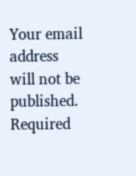Your email address will not be published. Required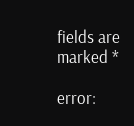fields are marked *

error: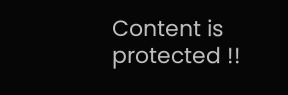Content is protected !!